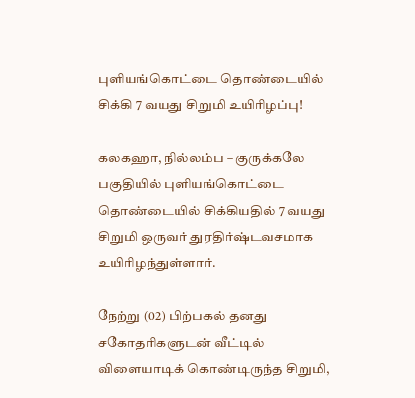புளியங்கொட்டை தொண்டையில் சிக்கி 7 வயது சிறுமி உயிரிழப்பு!

கலகஹா, நில்லம்ப – குருக்கலே பகுதியில் புளியங்கொட்டை தொண்டையில் சிக்கியதில் 7 வயது சிறுமி ஒருவர் துரதிர்ஷ்டவசமாக உயிரிழந்துள்ளார்.

நேற்று (02) பிற்பகல் தனது சகோதரிகளுடன் வீட்டில் விளையாடிக் கொண்டிருந்த சிறுமி,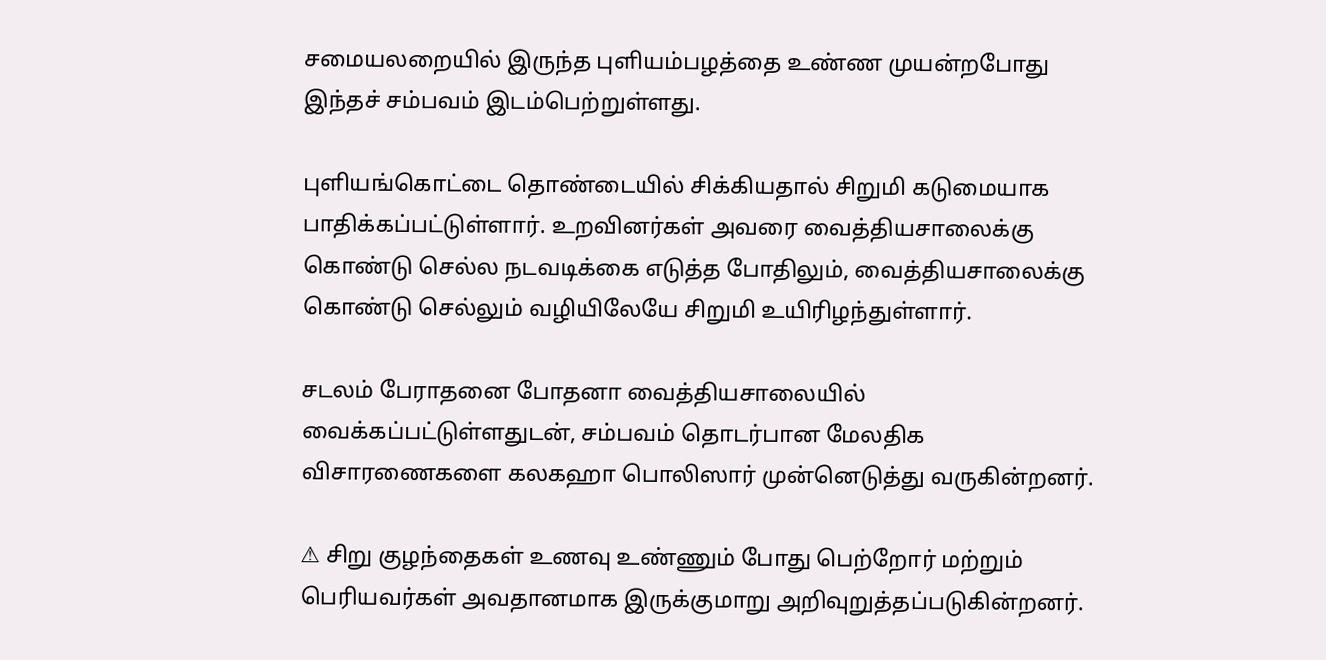சமையலறையில் இருந்த புளியம்பழத்தை உண்ண முயன்றபோது இந்தச் சம்பவம் இடம்பெற்றுள்ளது.

புளியங்கொட்டை தொண்டையில் சிக்கியதால் சிறுமி கடுமையாக பாதிக்கப்பட்டுள்ளார். உறவினர்கள் அவரை வைத்தியசாலைக்கு கொண்டு செல்ல நடவடிக்கை எடுத்த போதிலும், வைத்தியசாலைக்கு கொண்டு செல்லும் வழியிலேயே சிறுமி உயிரிழந்துள்ளார்.

சடலம் பேராதனை போதனா வைத்தியசாலையில் வைக்கப்பட்டுள்ளதுடன், சம்பவம் தொடர்பான மேலதிக விசாரணைகளை கலகஹா பொலிஸார் முன்னெடுத்து வருகின்றனர்.

⚠ சிறு குழந்தைகள் உணவு உண்ணும் போது பெற்றோர் மற்றும் பெரியவர்கள் அவதானமாக இருக்குமாறு அறிவுறுத்தப்படுகின்றனர்.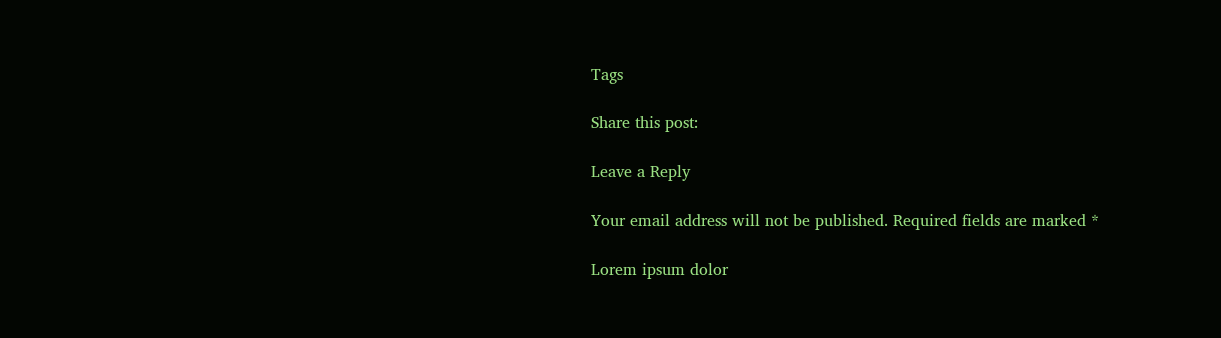Tags

Share this post:

Leave a Reply

Your email address will not be published. Required fields are marked *

Lorem ipsum dolor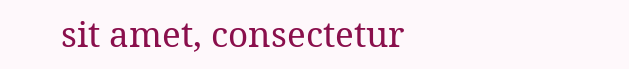sit amet, consectetur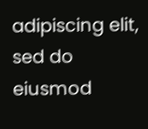adipiscing elit, sed do eiusmod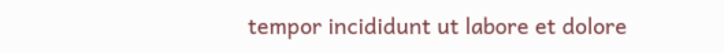tempor incididunt ut labore et dolore